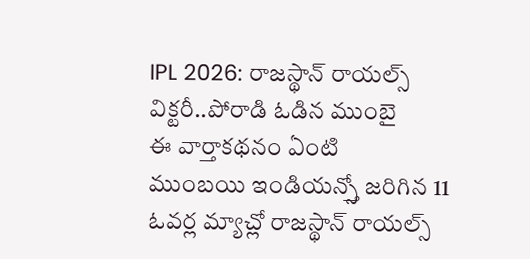IPL 2026: రాజస్థాన్ రాయల్స్ విక్టరీ..పోరాడి ఓడిన ముంబై
ఈ వార్తాకథనం ఏంటి
ముంబయి ఇండియన్స్తో జరిగిన 11 ఓవర్ల మ్యాచ్లో రాజస్థాన్ రాయల్స్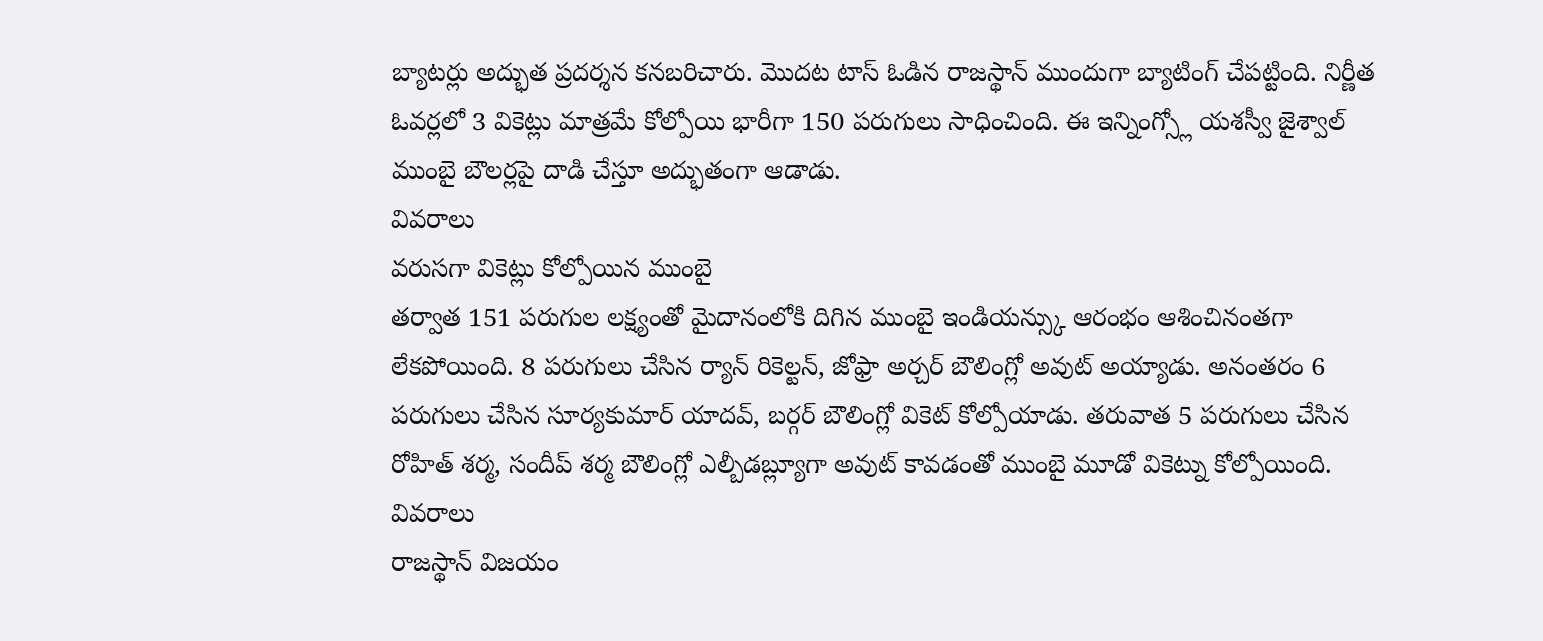బ్యాటర్లు అద్భుత ప్రదర్శన కనబరిచారు. మొదట టాస్ ఓడిన రాజస్థాన్ ముందుగా బ్యాటింగ్ చేపట్టింది. నిర్ణీత ఓవర్లలో 3 వికెట్లు మాత్రమే కోల్పోయి భారీగా 150 పరుగులు సాధించింది. ఈ ఇన్నింగ్స్లో యశస్వీ జైశ్వాల్ ముంబై బౌలర్లపై దాడి చేస్తూ అద్భుతంగా ఆడాడు.
వివరాలు
వరుసగా వికెట్లు కోల్పోయిన ముంబై
తర్వాత 151 పరుగుల లక్ష్యంతో మైదానంలోకి దిగిన ముంబై ఇండియన్స్కు ఆరంభం ఆశించినంతగా లేకపోయింది. 8 పరుగులు చేసిన ర్యాన్ రికెల్టన్, జోఫ్రా అర్చర్ బౌలింగ్లో అవుట్ అయ్యాడు. అనంతరం 6 పరుగులు చేసిన సూర్యకుమార్ యాదవ్, బర్గర్ బౌలింగ్లో వికెట్ కోల్పోయాడు. తరువాత 5 పరుగులు చేసిన రోహిత్ శర్మ, సందీప్ శర్మ బౌలింగ్లో ఎల్బీడబ్ల్యూగా అవుట్ కావడంతో ముంబై మూడో వికెట్ను కోల్పోయింది.
వివరాలు
రాజస్థాన్ విజయం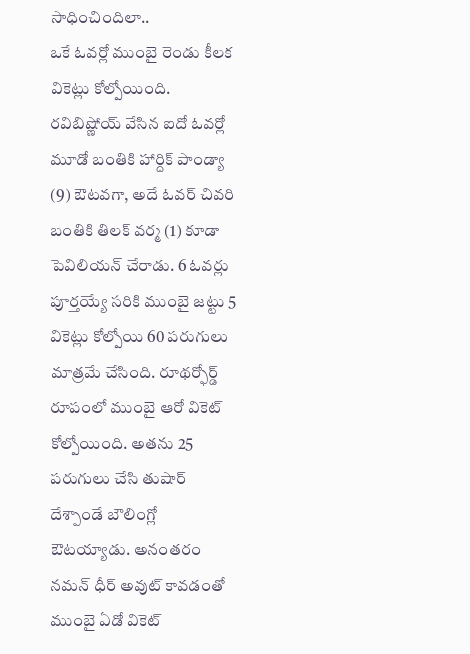సాధించిందిలా..
ఒకే ఓవర్లో ముంబై రెండు కీలక వికెట్లు కోల్పోయింది. రవిబిష్ణోయ్ వేసిన ఐదో ఓవర్లో మూడో బంతికి హార్దిక్ పాండ్యా (9) ఔటవగా, అదే ఓవర్ చివరి బంతికి తిలక్ వర్మ (1) కూడా పెవిలియన్ చేరాడు. 6 ఓవర్లు పూర్తయ్యే సరికి ముంబై జట్టు 5 వికెట్లు కోల్పోయి 60 పరుగులు మాత్రమే చేసింది. రూథర్ఫోర్డ్ రూపంలో ముంబై ఆరో వికెట్ కోల్పోయింది. అతను 25 పరుగులు చేసి తుషార్ దేశ్పాండే బౌలింగ్లో ఔటయ్యాడు. అనంతరం నమన్ ధీర్ అవుట్ కావడంతో ముంబై ఏడో వికెట్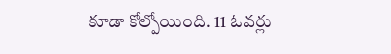కూడా కోల్పోయింది. 11 ఓవర్లు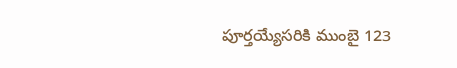పూర్తయ్యేసరికి ముంబై 123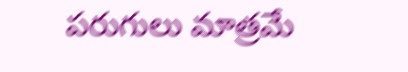పరుగులు మాత్రమే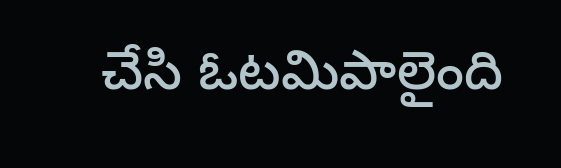చేసి ఓటమిపాలైంది